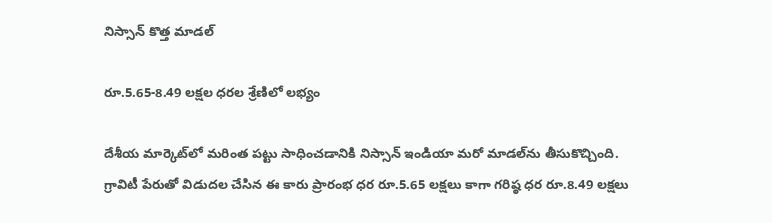నిస్సాన్‌ కొత్త మాడల్‌

రూ.5.65-8.49 లక్షల ధరల శ్రేణిలో లభ్యం

దేశీయ మార్కెట్‌లో మరింత పట్టు సాధించడానికి నిస్సాన్‌ ఇండియా మరో మాడల్‌ను తీసుకొచ్చింది. గ్రావిటీ పేరుతో విడుదల చేసిన ఈ కారు ప్రారంభ ధర రూ.5.65 లక్షలు కాగా గరిష్ఠ ధర రూ.8.49 లక్షలు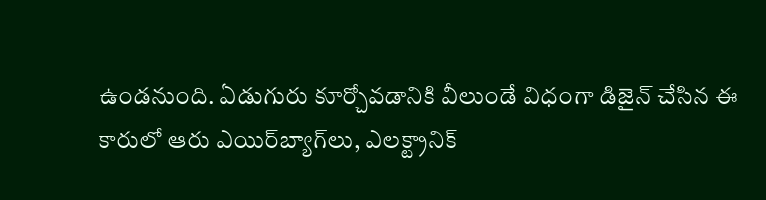ఉండనుంది. ఏడుగురు కూర్చోవడానికి వీలుండే విధంగా డిజైన్‌ చేసిన ఈ కారులో ఆరు ఎయిర్‌బ్యాగ్‌లు, ఎలక్ట్రానిక్‌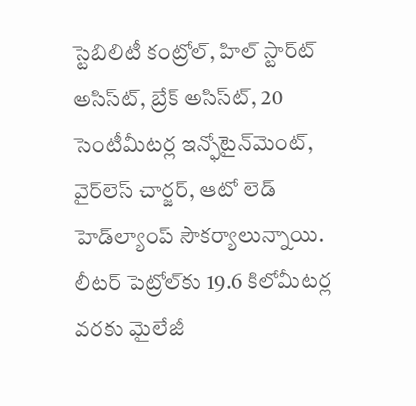స్టెబిలిటీ కంట్రోల్‌, హిల్‌ స్టార్ట్‍ అసిస్ట్‍, బ్రేక్‌ అసిస్ట్‍, 20 సెంటీమీటర్ల ఇన్ఫోటైన్‌మెంట్‌, వైర్‌లెస్ చార్జర్‌, ఆటో లెడ్‌ హెడ్‌ల్యాంప్‌ సౌకర్యాలున్నాయి. లీటర్‌ పెట్రోల్‌కు 19.6 కిలోమీటర్ల వరకు మైలేజీ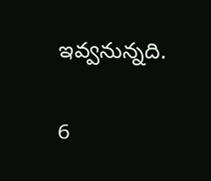ఇవ్వనున్నది.

6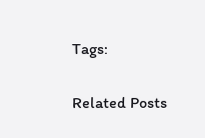Tags:

Related Posts